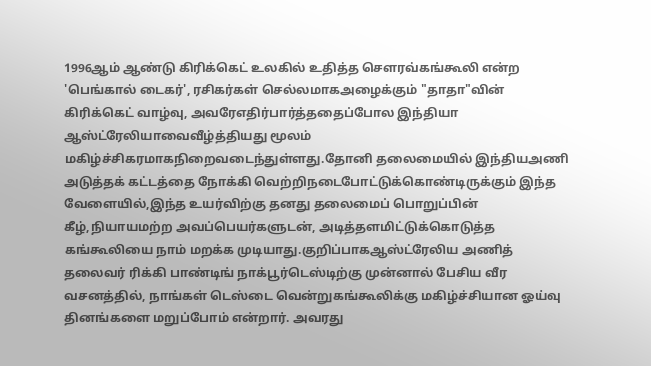1996ஆம் ஆண்டு கிரிக்கெட் உலகில் உதித்த சௌரவ்கங்கூலி என்ற 'பெங்கால் டைகர்', ரசிகர்கள் செல்லமாகஅழைக்கும் "தாதா"வின் கிரிக்கெட் வாழ்வு, அவரேஎதிர்பார்த்ததைப்போல இந்தியா ஆஸ்ட்ரேலியாவைவீழ்த்தியது மூலம் மகிழ்ச்சிகரமாகநிறைவடைந்துள்ளது.தோனி தலைமையில் இந்தியஅணி அடுத்தக் கட்டத்தை நோக்கி வெற்றிநடைபோட்டுக்கொண்டிருக்கும் இந்த வேளையில்,இந்த உயர்விற்கு தனது தலைமைப் பொறுப்பின் கீழ்,நியாயமற்ற அவப்பெயர்களுடன், அடித்தளமிட்டுக்கொடுத்த கங்கூலியை நாம் மறக்க முடியாது.குறிப்பாகஆஸ்ட்ரேலிய அணித் தலைவர் ரிக்கி பாண்டிங் நாக்பூர்டெஸ்டிற்கு முன்னால் பேசிய வீர வசனத்தில், நாங்கள் டெஸ்டை வென்றுகங்கூலிக்கு மகிழ்ச்சியான ஓய்வு தினங்களை மறுப்போம் என்றார். அவரது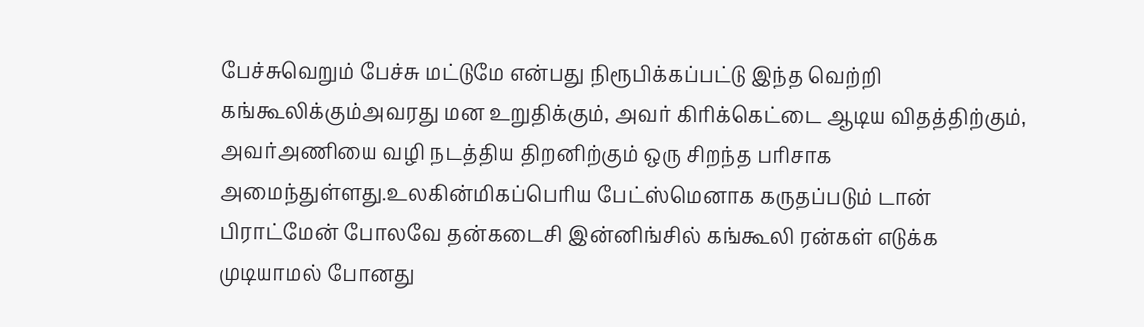பேச்சுவெறும் பேச்சு மட்டுமே என்பது நிரூபிக்கப்பட்டு இந்த வெற்றி கங்கூலிக்கும்அவரது மன உறுதிக்கும், அவர் கிரிக்கெட்டை ஆடிய விதத்திற்கும், அவர்அணியை வழி நடத்திய திறனிற்கும் ஒரு சிறந்த பரிசாக அமைந்துள்ளது.உலகின்மிகப்பெரிய பேட்ஸ்மெனாக கருதப்படும் டான் பிராட்மேன் போலவே தன்கடைசி இன்னிங்சில் கங்கூலி ரன்கள் எடுக்க முடியாமல் போனது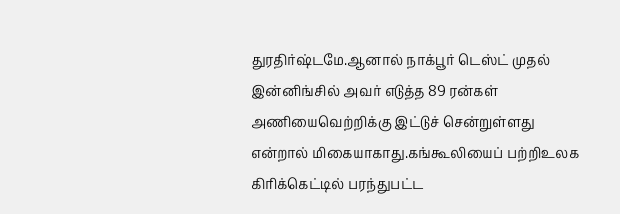துரதிர்ஷ்டமே.ஆனால் நாக்பூர் டெஸ்ட் முதல் இன்னிங்சில் அவர் எடுத்த 89 ரன்கள் அணியைவெற்றிக்கு இட்டுச் சென்றுள்ளது என்றால் மிகையாகாது.கங்கூலியைப் பற்றிஉலக கிரிக்கெட்டில் பரந்துபட்ட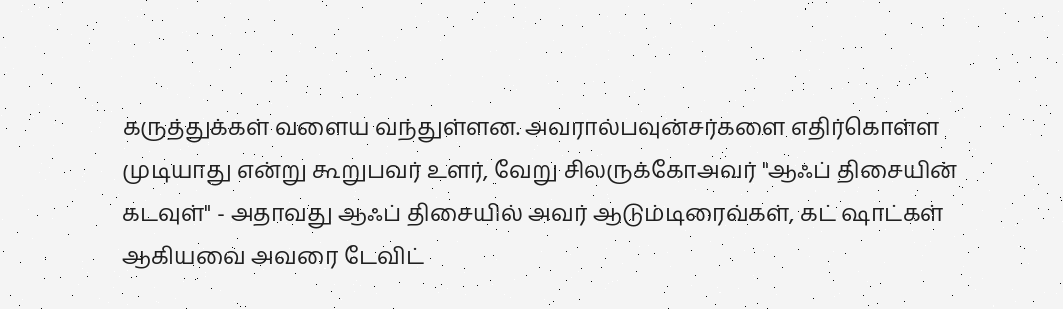கருத்துக்கள் வளைய வந்துள்ளன. அவரால்பவுன்சர்களை எதிர்கொள்ள முடியாது என்று கூறுபவர் உளர், வேறு சிலருக்கோஅவர் "ஆஃப் திசையின் கடவுள்" - அதாவது ஆஃப் திசையில் அவர் ஆடும்டிரைவ்கள், கட் ஷாட்கள் ஆகியவை அவரை டேவிட்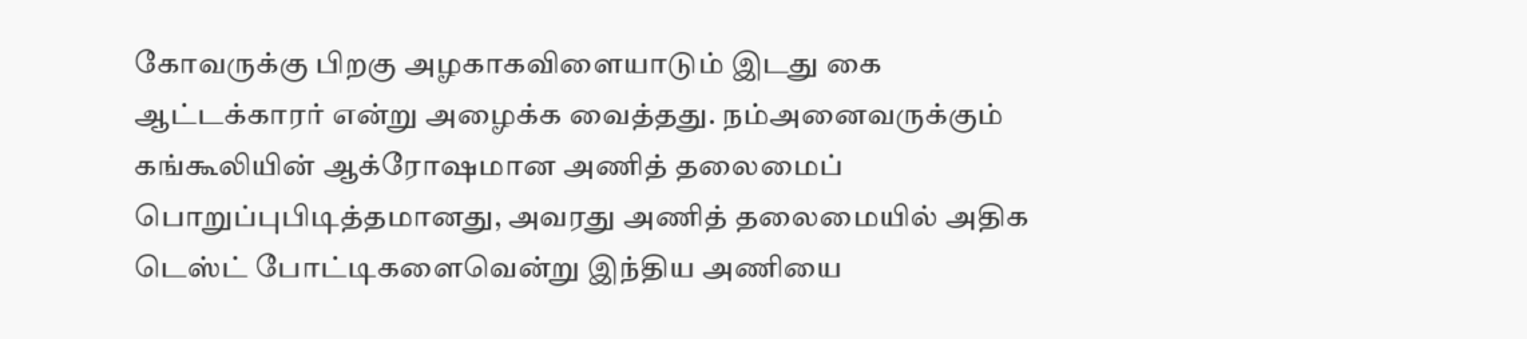கோவருக்கு பிறகு அழகாகவிளையாடும் இடது கை ஆட்டக்காரர் என்று அழைக்க வைத்தது. நம்அனைவருக்கும் கங்கூலியின் ஆக்ரோஷமான அணித் தலைமைப் பொறுப்புபிடித்தமானது, அவரது அணித் தலைமையில் அதிக டெஸ்ட் போட்டிகளைவென்று இந்திய அணியை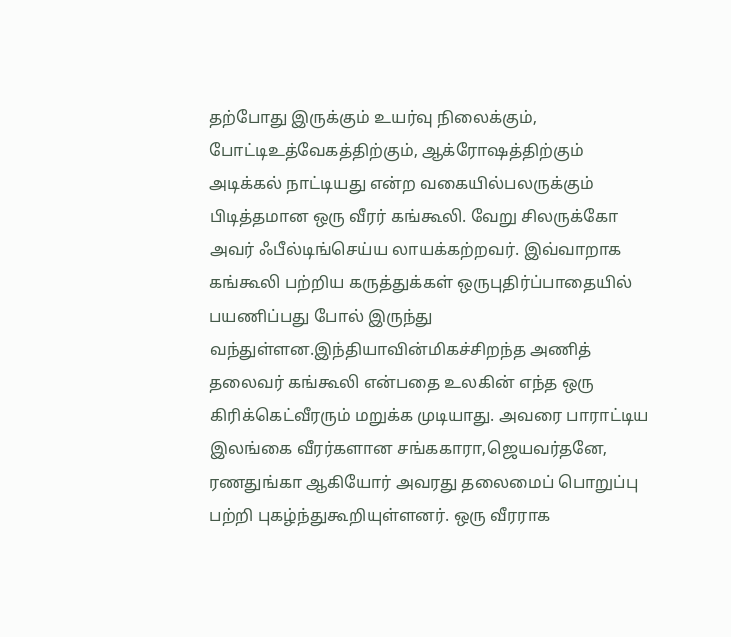தற்போது இருக்கும் உயர்வு நிலைக்கும், போட்டிஉத்வேகத்திற்கும், ஆக்ரோஷத்திற்கும் அடிக்கல் நாட்டியது என்ற வகையில்பலருக்கும் பிடித்தமான ஒரு வீரர் கங்கூலி. வேறு சிலருக்கோ அவர் ஃபீல்டிங்செய்ய லாயக்கற்றவர். இவ்வாறாக கங்கூலி பற்றிய கருத்துக்கள் ஒருபுதிர்ப்பாதையில் பயணிப்பது போல் இருந்து வந்துள்ளன.இந்தியாவின்மிகச்சிறந்த அணித் தலைவர் கங்கூலி என்பதை உலகின் எந்த ஒரு கிரிக்கெட்வீரரும் மறுக்க முடியாது. அவரை பாராட்டிய இலங்கை வீரர்களான சங்ககாரா,ஜெயவர்தனே, ரணதுங்கா ஆகியோர் அவரது தலைமைப் பொறுப்பு பற்றி புகழ்ந்துகூறியுள்ளனர். ஒரு வீரராக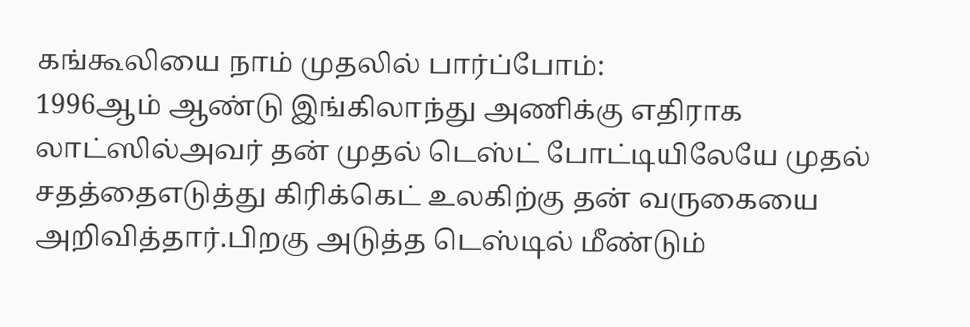கங்கூலியை நாம் முதலில் பார்ப்போம்:
1996ஆம் ஆண்டு இங்கிலாந்து அணிக்கு எதிராக லாட்ஸில்அவர் தன் முதல் டெஸ்ட் போட்டியிலேயே முதல் சதத்தைஎடுத்து கிரிக்கெட் உலகிற்கு தன் வருகையை அறிவித்தார்.பிறகு அடுத்த டெஸ்டில் மீண்டும்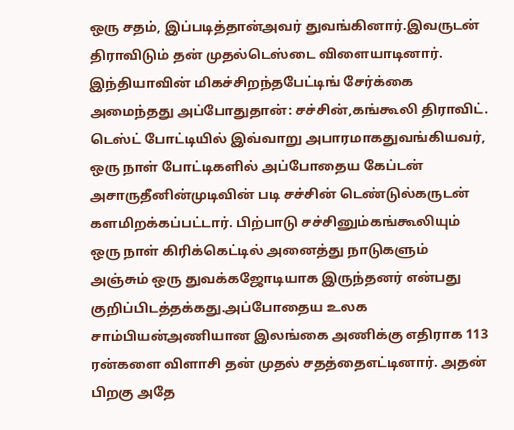ஒரு சதம், இப்படித்தான்அவர் துவங்கினார்.இவருடன் திராவிடும் தன் முதல்டெஸ்டை விளையாடினார். இந்தியாவின் மிகச்சிறந்தபேட்டிங் சேர்க்கை அமைந்தது அப்போதுதான்: சச்சின்,கங்கூலி திராவிட். டெஸ்ட் போட்டியில் இவ்வாறு அபாரமாகதுவங்கியவர், ஒரு நாள் போட்டிகளில் அப்போதைய கேப்டன் அசாருதீனின்முடிவின் படி சச்சின் டெண்டுல்கருடன் களமிறக்கப்பட்டார். பிற்பாடு சச்சினும்கங்கூலியும் ஒரு நாள் கிரிக்கெட்டில் அனைத்து நாடுகளும் அஞ்சும் ஒரு துவக்கஜோடியாக இருந்தனர் என்பது குறிப்பிடத்தக்கது.அப்போதைய உலக சாம்பியன்அணியான இலங்கை அணிக்கு எதிராக 113 ரன்களை விளாசி தன் முதல் சதத்தைஎட்டினார். அதன் பிறகு அதே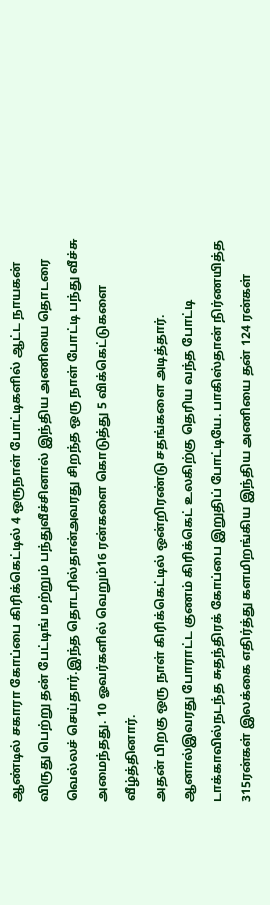ஆண்டில் சகாரா கோப்பை கிரிக்கெட்டில் 4 ஒருநாள் போட்டிகளில் ஆட்ட நாயகன் விருது பெற்று தன் பேட்டிங் மற்றும் பந்துவீச்சினால் இந்திய அணியை தொடரை வெல்லச் செய்தார்.இந்த தொடரில்தான்அவரது சிறந்த ஒரு நாள் போட்டி பந்து வீச்சு அமைந்தது. 10 ஓவர்களில் வெறும்16 ரன்களை கொடுத்து 5 விக்கெட்டுகளை வீழ்த்தினார்.
அதன் பிறகு ஒரு நாள் கிரிக்கெட்டில் ஒன்றிரண்டு சதங்களை அடித்தார். ஆனால்இவரது போராட்ட குணம் கிரிக்கெட் உலகிற்கு தெரிய வந்த போட்டி டாக்காவில்நடந்த சுதந்திரக் கோப்பை இறுதிப் போட்டியே. பாகிஸ்தான் நிர்ணயித்த 315ரன்கள் இலக்கை எதிர்த்து களமிறங்கிய இந்திய அணியை தன் 124 ரன்கள்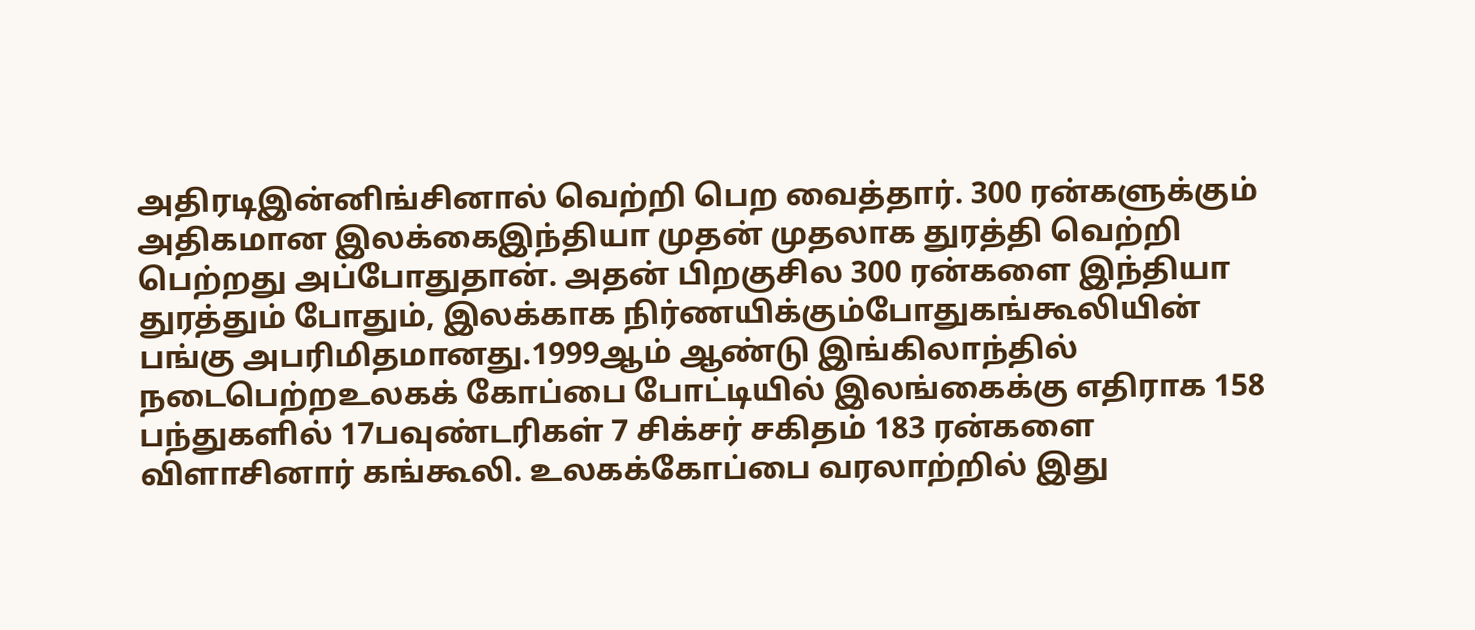அதிரடிஇன்னிங்சினால் வெற்றி பெற வைத்தார். 300 ரன்களுக்கும் அதிகமான இலக்கைஇந்தியா முதன் முதலாக துரத்தி வெற்றி பெற்றது அப்போதுதான். அதன் பிறகுசில 300 ரன்களை இந்தியா துரத்தும் போதும், இலக்காக நிர்ணயிக்கும்போதுகங்கூலியின் பங்கு அபரிமிதமானது.1999ஆம் ஆண்டு இங்கிலாந்தில் நடைபெற்றஉலகக் கோப்பை போட்டியில் இலங்கைக்கு எதிராக 158 பந்துகளில் 17பவுண்டரிகள் 7 சிக்சர் சகிதம் 183 ரன்களை விளாசினார் கங்கூலி. உலகக்கோப்பை வரலாற்றில் இது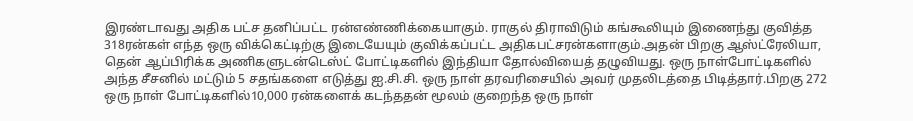இரண்டாவது அதிக பட்ச தனிப்பட்ட ரன்எண்ணிக்கையாகும். ராகுல் திராவிடும் கங்கூலியும் இணைந்து குவித்த 318ரன்கள் எந்த ஒரு விக்கெட்டிற்கு இடையேயும் குவிக்கப்பட்ட அதிகபட்சரன்களாகும்.அதன் பிறகு ஆஸ்ட்ரேலியா, தென் ஆப்பிரிக்க அணிகளுடன்டெஸ்ட் போட்டிகளில் இந்தியா தோல்வியைத் தழுவியது. ஒரு நாள்போட்டிகளில் அந்த சீசனில் மட்டும் 5 சதங்களை எடுத்து ஐ.சி.சி. ஒரு நாள் தரவரிசையில் அவர் முதலிடத்தை பிடித்தார்.பிறகு 272 ஒரு நாள் போட்டிகளில்10,000 ரன்களைக் கடந்ததன் மூலம் குறைந்த ஒரு நாள்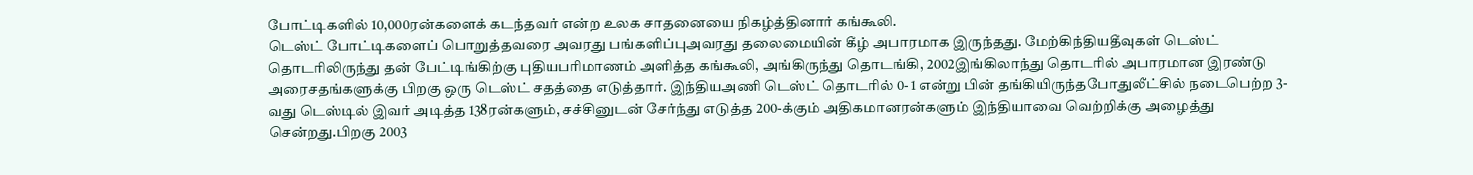போட்டிகளில் 10,000ரன்களைக் கடந்தவர் என்ற உலக சாதனையை நிகழ்த்தினார் கங்கூலி.
டெஸ்ட் போட்டிகளைப் பொறுத்தவரை அவரது பங்களிப்புஅவரது தலைமையின் கீழ் அபாரமாக இருந்தது. மேற்கிந்தியதீவுகள் டெஸ்ட் தொடரிலிருந்து தன் பேட்டிங்கிற்கு புதியபரிமாணம் அளித்த கங்கூலி, அங்கிருந்து தொடங்கி, 2002இங்கிலாந்து தொடரில் அபாரமான இரண்டு அரைசதங்களுக்கு பிறகு ஒரு டெஸ்ட் சதத்தை எடுத்தார். இந்தியஅணி டெஸ்ட் தொடரில் 0- 1 என்று பின் தங்கியிருந்தபோதுலீட்சில் நடைபெற்ற 3-வது டெஸ்டில் இவர் அடித்த 138ரன்களும், சச்சினுடன் சேர்ந்து எடுத்த 200-க்கும் அதிகமானரன்களும் இந்தியாவை வெற்றிக்கு அழைத்து சென்றது.பிறகு 2003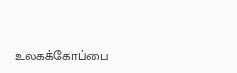உலகக்கோப்பை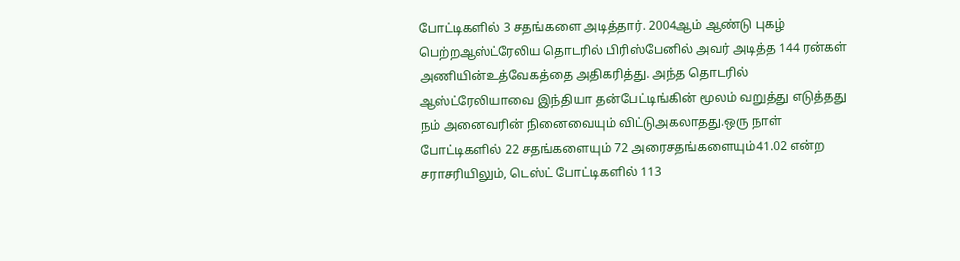போட்டிகளில் 3 சதங்களை அடித்தார். 2004ஆம் ஆண்டு புகழ் பெற்றஆஸ்ட்ரேலிய தொடரில் பிரிஸ்பேனில் அவர் அடித்த 144 ரன்கள் அணியின்உத்வேகத்தை அதிகரித்து. அந்த தொடரில் ஆஸ்ட்ரேலியாவை இந்தியா தன்பேட்டிங்கின் மூலம் வறுத்து எடுத்தது நம் அனைவரின் நினைவையும் விட்டுஅகலாதது.ஒரு நாள் போட்டிகளில் 22 சதங்களையும் 72 அரைசதங்களையும்41.02 என்ற சராசரியிலும், டெஸ்ட் போட்டிகளில் 113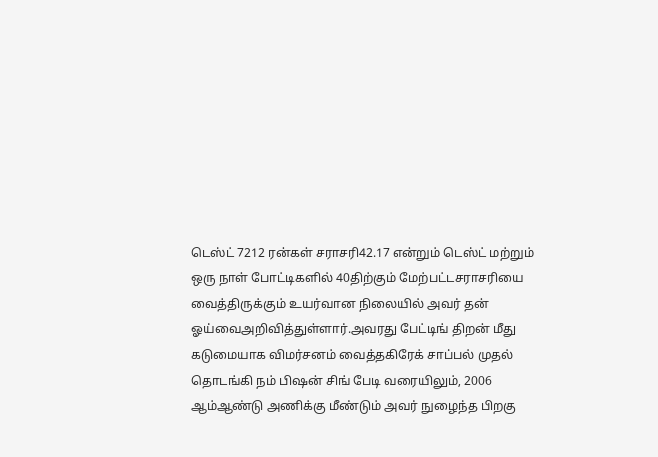டெஸ்ட் 7212 ரன்கள் சராசரி42.17 என்றும் டெஸ்ட் மற்றும் ஒரு நாள் போட்டிகளில் 40திற்கும் மேற்பட்டசராசரியை வைத்திருக்கும் உயர்வான நிலையில் அவர் தன் ஓய்வைஅறிவித்துள்ளார்.அவரது பேட்டிங் திறன் மீது கடுமையாக விமர்சனம் வைத்தகிரேக் சாப்பல் முதல் தொடங்கி நம் பிஷன் சிங் பேடி வரையிலும், 2006 ஆம்ஆண்டு அணிக்கு மீண்டும் அவர் நுழைந்த பிறகு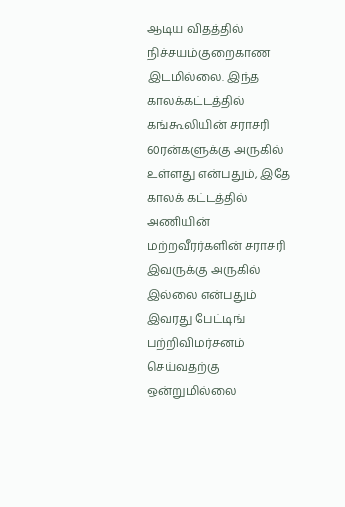ஆடிய விதத்தில் நிச்சயம்குறைகாண இடமில்லை. இந்த காலக்கட்டத்தில் கங்கூலியின் சராசரி 60ரன்களுக்கு அருகில் உள்ளது என்பதும், இதே காலக் கட்டத்தில் அணியின் மற்றவீரர்களின் சராசரி இவருக்கு அருகில் இல்லை என்பதும் இவரது பேட்டிங் பற்றிவிமர்சனம் செய்வதற்கு ஒன்றுமில்லை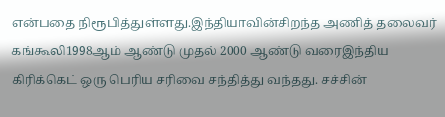என்பதை நிரூபித்துள்ளது.இந்தியாவின்சிறந்த அணித் தலைவர் கங்கூலி1998ஆம் ஆண்டு முதல் 2000 ஆண்டு வரைஇந்திய கிரிக்கெட் ஒரு பெரிய சரிவை சந்தித்து வந்தது. சச்சின்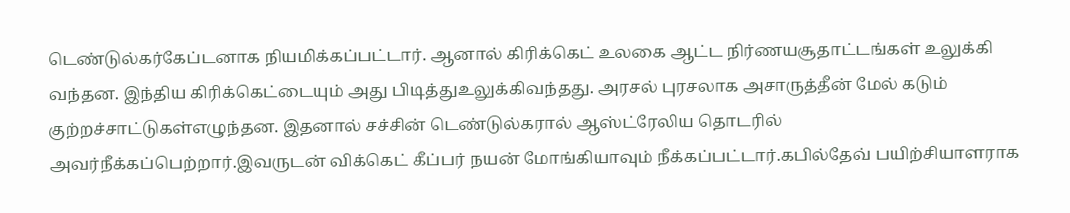டெண்டுல்கர்கேப்டனாக நியமிக்கப்பட்டார். ஆனால் கிரிக்கெட் உலகை ஆட்ட நிர்ணயசூதாட்டங்கள் உலுக்கி வந்தன. இந்திய கிரிக்கெட்டையும் அது பிடித்துஉலுக்கிவந்தது. அரசல் புரசலாக அசாருத்தீன் மேல் கடும் குற்றச்சாட்டுகள்எழுந்தன. இதனால் சச்சின் டெண்டுல்கரால் ஆஸ்ட்ரேலிய தொடரில் அவர்நீக்கப்பெற்றார்.இவருடன் விக்கெட் கீப்பர் நயன் மோங்கியாவும் நீக்கப்பட்டார்.கபில்தேவ் பயிற்சியாளராக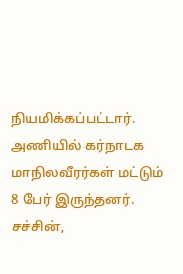நியமிக்கப்பட்டார். அணியில் கர்நாடக மாநிலவீரர்கள் மட்டும் 8 பேர் இருந்தனர். சச்சின்,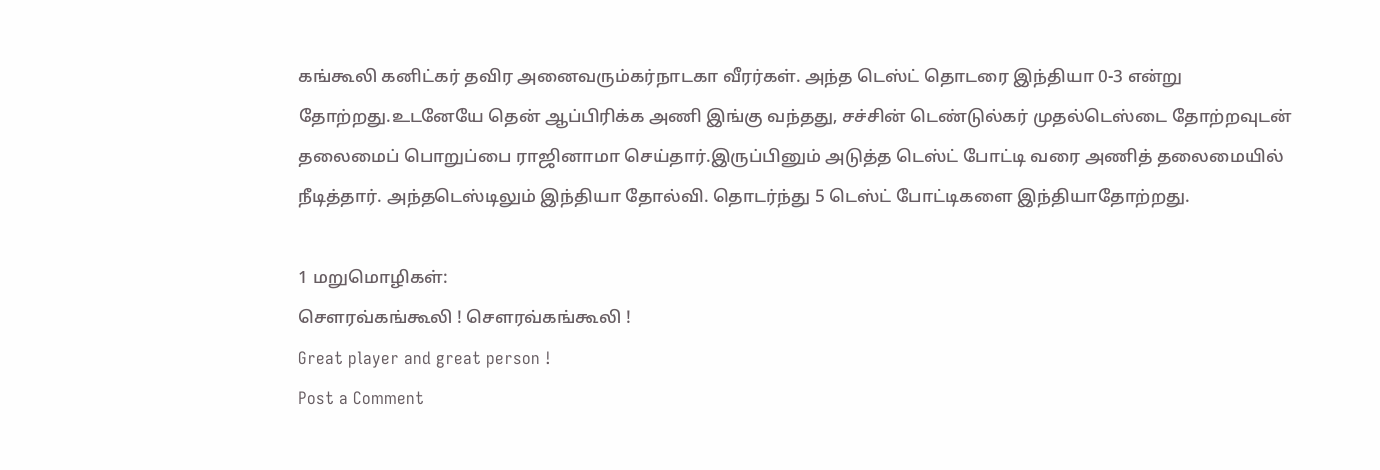கங்கூலி கனிட்கர் தவிர அனைவரும்கர்நாடகா வீரர்கள். அந்த டெஸ்ட் தொடரை இந்தியா 0-3 என்று தோற்றது.உடனேயே தென் ஆப்பிரிக்க அணி இங்கு வந்தது, சச்சின் டெண்டுல்கர் முதல்டெஸ்டை தோற்றவுடன் தலைமைப் பொறுப்பை ராஜினாமா செய்தார்.இருப்பினும் அடுத்த டெஸ்ட் போட்டி வரை அணித் தலைமையில் நீடித்தார். அந்தடெஸ்டிலும் இந்தியா தோல்வி. தொடர்ந்து 5 டெஸ்ட் போட்டிகளை இந்தியாதோற்றது.

1 மறுமொழிகள்:
சௌரவ்கங்கூலி ! சௌரவ்கங்கூலி !
Great player and great person !
Post a Comment